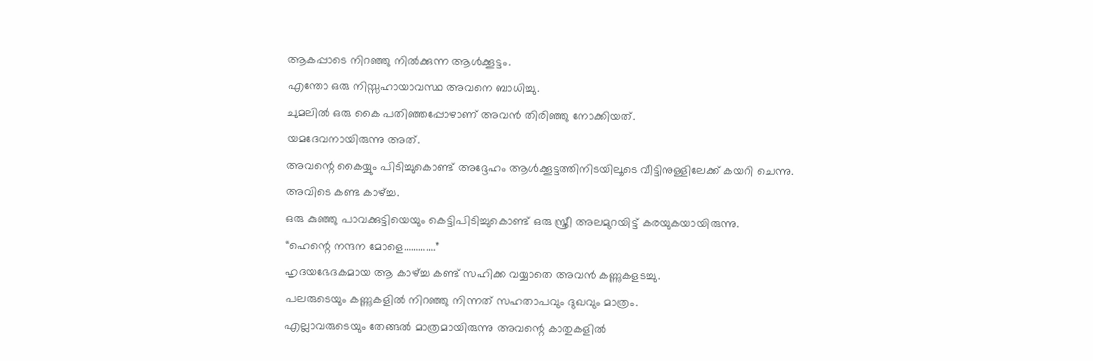ആകപ്പാടെ നിറഞ്ഞു നിൽക്കുന്ന ആൾക്കൂട്ടം.
എന്തോ ഒരു നിസ്സഹായാവസ്ഥ അവനെ ബാധിച്ചു.
ചുമലിൽ ഒരു കൈ പതിഞ്ഞപ്പോഴാണ് അവൻ തിരിഞ്ഞു നോക്കിയത്.
യമദേവനായിരുന്നു അത്.
അവന്റെ കൈയ്യും പിടിച്ചുകൊണ്ട് അദ്ദേഹം ആൾക്കൂട്ടത്തിനിടയിലൂടെ വീട്ടിനുള്ളിലേക്ക് കയറി ചെന്നു.
അവിടെ കണ്ട കാഴ്ച്ച.
ഒരു കുഞ്ഞു പാവക്കുട്ടിയെയും കെട്ടിപിടിച്ചുകൊണ്ട് ഒരു സ്ത്രീ അലമുറയിട്ട് കരയുകയായിരുന്നു.
“ഹെന്റെ നന്ദന മോളെ………….”
ഹൃദയഭേദകമായ ആ കാഴ്ച്ച കണ്ട് സഹിക്ക വയ്യാതെ അവൻ കണ്ണുകളടച്ചു.
പലരുടെയും കണ്ണുകളിൽ നിറഞ്ഞു നിന്നത് സഹതാപവും ദുഖവും മാത്രം.
എല്ലാവരുടെയും തേങ്ങൽ മാത്രമായിരുന്നു അവന്റെ കാതുകളിൽ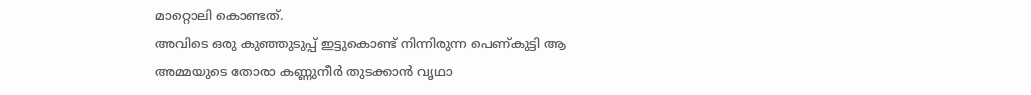മാറ്റൊലി കൊണ്ടത്.
അവിടെ ഒരു കുഞ്ഞുടുപ്പ് ഇട്ടുകൊണ്ട് നിന്നിരുന്ന പെണ്കുട്ടി ആ അമ്മയുടെ തോരാ കണ്ണുനീർ തുടക്കാൻ വൃഥാ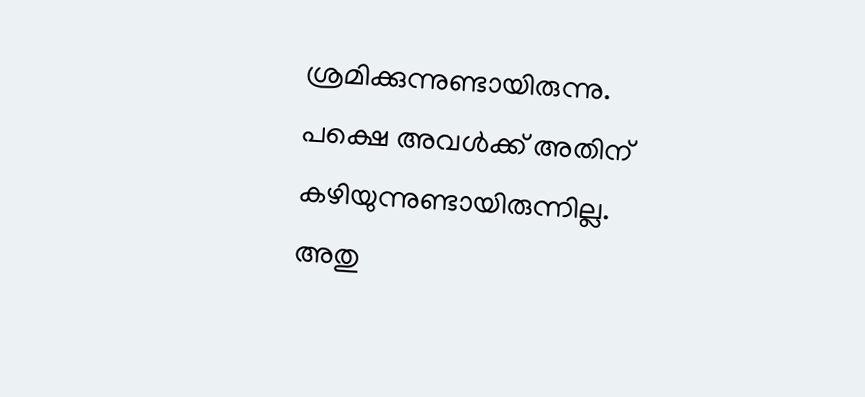ശ്രമിക്കുന്നുണ്ടായിരുന്നു.
പക്ഷെ അവൾക്ക് അതിന് കഴിയുന്നുണ്ടായിരുന്നില്ല.
അതു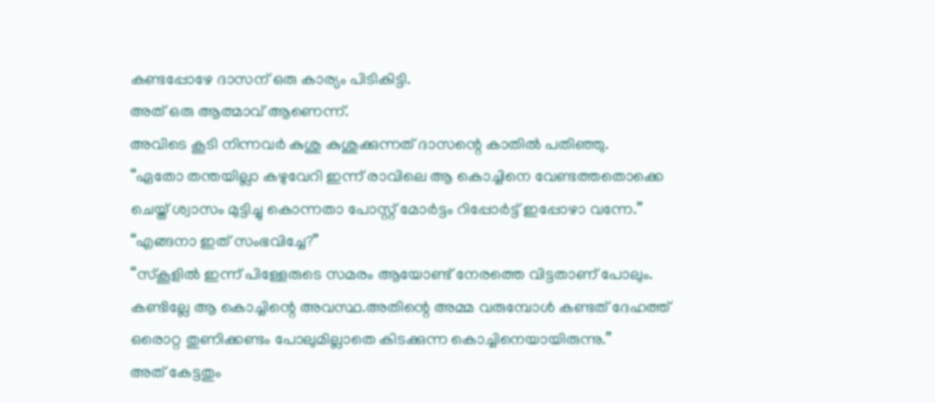കണ്ടപ്പോഴേ ദാസന് ഒരു കാര്യം പിടികിട്ടി.
അത് ഒരു ആത്മാവ് ആണെന്ന്.
അവിടെ കൂടി നിന്നവർ കുശു കുശുക്കുന്നത് ദാസന്റെ കാതിൽ പതിഞ്ഞു.
“ഏതോ തന്തയില്ലാ കഴുവേറി ഇന്ന് രാവിലെ ആ കൊച്ചിനെ വേണ്ടത്തതൊക്കെ ചെയ്ത് ശ്വാസം മുട്ടിച്ചു കൊന്നതാ പോസ്റ്റ് മോർട്ടം റിപ്പോർട്ട് ഇപ്പോഴാ വന്നേ.”
“എങ്ങനാ ഇത് സംഭവിച്ചേ?”
“സ്കൂളിൽ ഇന്ന് പിള്ളേരുടെ സമരം ആയോണ്ട് നേരത്തെ വിട്ടതാണ് പോലും. കണ്ടില്ലേ ആ കൊച്ചിന്റെ അവസ്ഥ.അതിന്റെ അമ്മ വരുമ്പോൾ കണ്ടത് ദേഹത്ത് ഒരൊറ്റ തുണിക്കണ്ടം പോലുമില്ലാതെ കിടക്കുന്ന കൊച്ചിനെയായിരുന്നു.”
അത് കേട്ടതും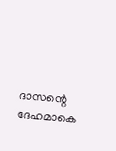ദാസന്റെ ദേഹമാകെ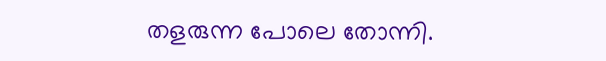തളരുന്ന പോലെ തോന്നി.